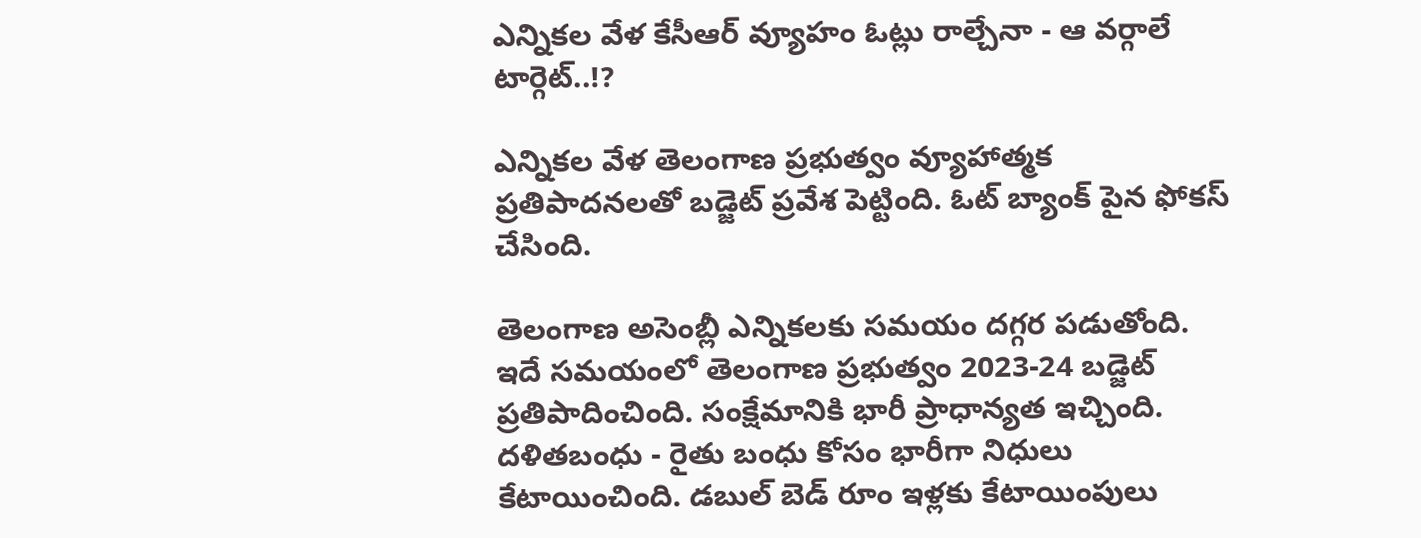ఎన్నికల వేళ కేసీఆర్ వ్యూహం ఓట్లు రాల్చేనా - ఆ వర్గాలే టార్గెట్..!?

ఎన్నికల వేళ తెలంగాణ ప్రభుత్వం వ్యూహాత్మక ప్రతిపాదనలతో బడ్జెట్ ప్రవేశ పెట్టింది. ఓట్ బ్యాంక్ పైన ఫోకస్ చేసింది.

తెలంగాణ అసెంబ్లీ ఎన్నికలకు సమయం దగ్గర పడుతోంది. ఇదే సమయంలో తెలంగాణ ప్రభుత్వం 2023-24 బడ్జెట్ ప్రతిపాదించింది. సంక్షేమానికి భారీ ప్రాధాన్యత ఇచ్చింది. దళితబంధు - రైతు బంధు కోసం భారీగా నిధులు కేటాయించింది. డబుల్ బెడ్ రూం ఇళ్లకు కేటాయింపులు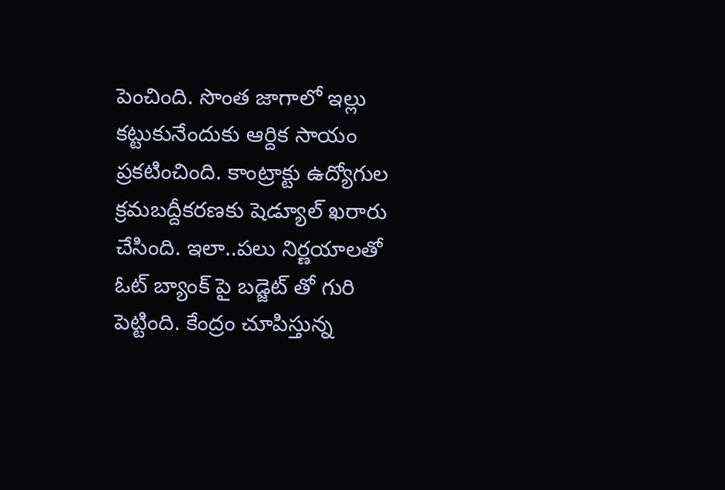పెంచింది. సొంత జాగాలో ఇల్లు కట్టుకునేందుకు ఆర్దిక సాయం ప్రకటించింది. కాంట్రాక్టు ఉద్యోగుల క్రమబద్దీకరణకు షెడ్యూల్ ఖరారు చేసింది. ఇలా..పలు నిర్ణయాలతో ఓట్ బ్యాంక్ పై బడ్జెట్ తో గురి పెట్టింది. కేంద్రం చూపిస్తున్న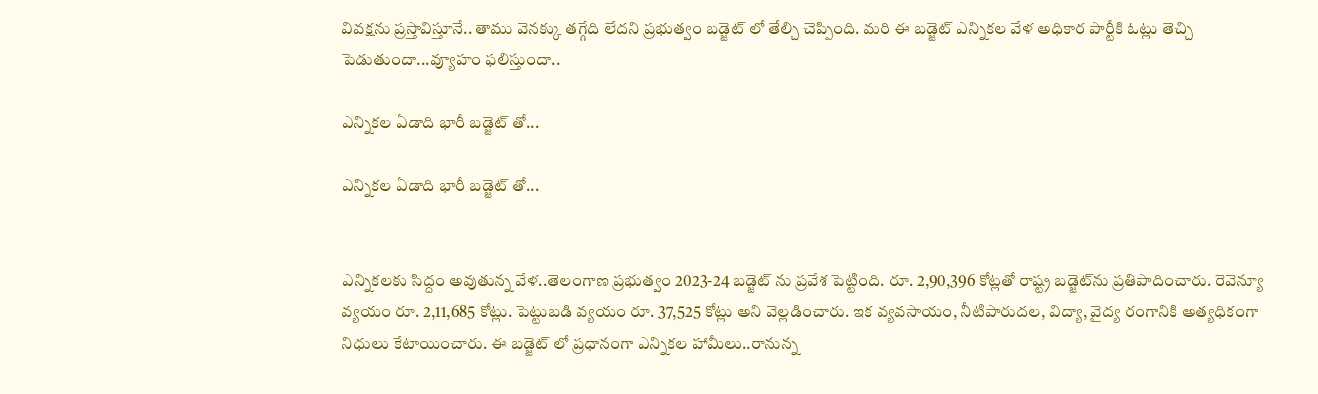వివక్షను ప్రస్తావిస్తూనే.. తాము వెనక్కు తగ్గేది లేదని ప్రభుత్వం బడ్జెట్ లో తేల్చి చెప్పింది. మరి ఈ బడ్జెట్ ఎన్నికల వేళ అధికార పార్టీకి ఓట్లు తెచ్చి పెడుతుందా...వ్యూహం ఫలిస్తుందా..

ఎన్నికల ఏడాది భారీ బడ్జెట్ తో...

ఎన్నికల ఏడాది భారీ బడ్జెట్ తో...


ఎన్నికలకు సిద్దం అవుతున్న వేళ..తెలంగాణ ప్రభుత్వం 2023-24 బడ్జెట్ ను ప్రవేశ పెట్టింది. రూ. 2,90,396 కోట్ల‌తో రాష్ట్ర బ‌డ్జెట్‌ను ప్ర‌తిపాదించారు. రెవెన్యూ వ్య‌యం రూ. 2,11,685 కోట్లు. పెట్టుబ‌డి వ్య‌యం రూ. 37,525 కోట్లు అని వెల్ల‌డించారు. ఇక వ్య‌వ‌సాయం, నీటిపారుద‌ల‌, విద్యా, వైద్య రంగానికి అత్య‌ధికంగా నిధులు కేటాయించారు. ఈ బడ్జెట్ లో ప్రధానంగా ఎన్నికల హామీలు..రానున్న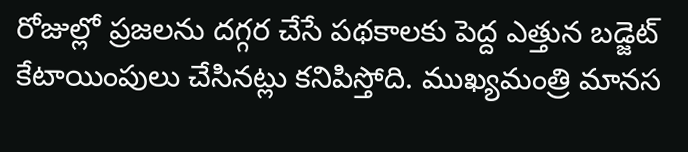రోజుల్లో ప్రజలను దగ్గర చేసే పథకాలకు పెద్ద ఎత్తున బడ్జెట్ కేటాయింపులు చేసినట్లు కనిపిస్తోది. ముఖ్యమంత్రి మానస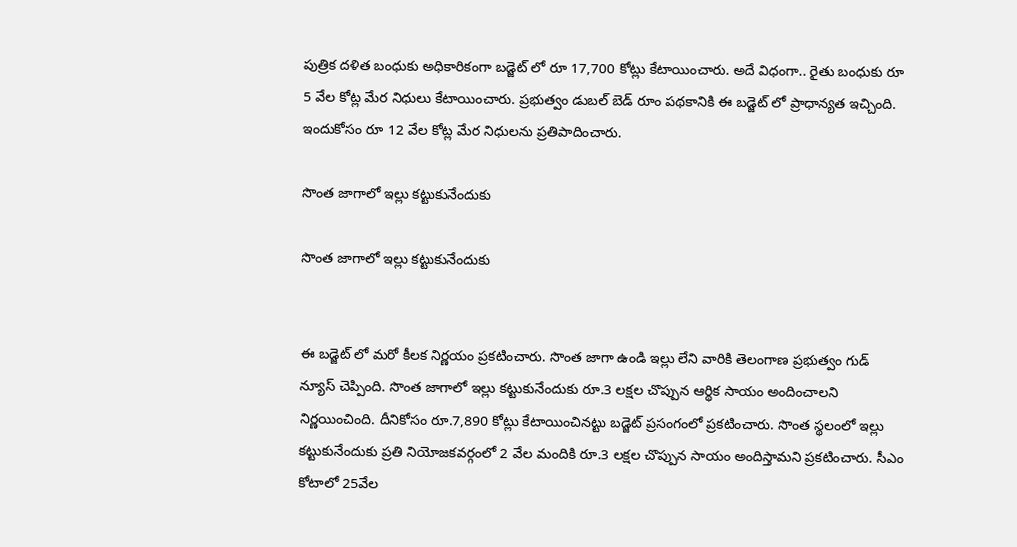పుత్రిక దళిత బంధుకు అధికారికంగా బడ్జెట్ లో రూ 17,700 కోట్లు కేటాయించారు. అదే విధంగా.. రైతు బంధుకు రూ 5 వేల కోట్ల మేర నిధులు కేటాయించారు. ప్రభుత్వం డుబల్ బెడ్ రూం పథకానికి ఈ బడ్జెట్ లో ప్రాధాన్యత ఇచ్చింది. ఇందుకోసం రూ 12 వేల కోట్ల మేర నిధులను ప్రతిపాదించారు.

సొంత జాగాలో ఇల్లు కట్టుకునేందుకు

సొంత జాగాలో ఇల్లు కట్టుకునేందుకు


ఈ బడ్జెట్ లో మరో కీలక నిర్ణయం ప్రకటించారు. సొంత జాగా ఉండి ఇల్లు లేని వారికి తెలంగాణ ప్రభుత్వం గుడ్ న్యూస్‌ చెప్పింది. సొంత జాగాలో ఇల్లు కట్టుకునేందుకు రూ.3 లక్షల చొప్పున ఆర్థిక సాయం అందించాలని నిర్ణయించింది. దీనికోసం రూ.7,890 కోట్లు కేటాయించినట్టు బడ్జెట్ ప్రసంగంలో ప్రకటించారు. సొంత స్థలంలో ఇల్లు కట్టుకునేందుకు ప్రతి నియోజకవర్గంలో 2 వేల మందికి రూ.3 లక్షల చొప్పున సాయం అందిస్తామని ప్రకటించారు. సీఎం కోటాలో 25వేల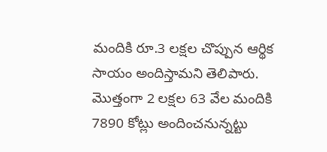మందికి రూ.3 లక్షల చొప్పున ఆర్థిక సాయం అందిస్తామని తెలిపారు. మొత్తంగా 2 లక్షల 63 వేల మందికి 7890 కోట్లు అందించనున్నట్టు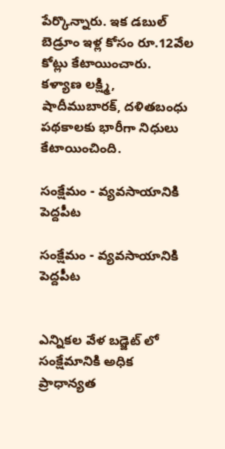పేర్కొన్నారు. ఇక డబుల్‌ బెడ్రూం ఇళ్ల కోసం రూ.12వేల కోట్లు కేటాయించారు. కళ్యాణ లక్ష్మి, షాదీముబారక్‌, దళితబంధు పథకాలకు భారీగా నిధులు కేటాయించింది.

సంక్షేమం - వ్యవసాయానికి పెద్దపీట

సంక్షేమం - వ్యవసాయానికి పెద్దపీట


ఎన్నికల వేళ బడ్జెట్ లో సంక్షేమానికి అధిక ప్రాధాన్యత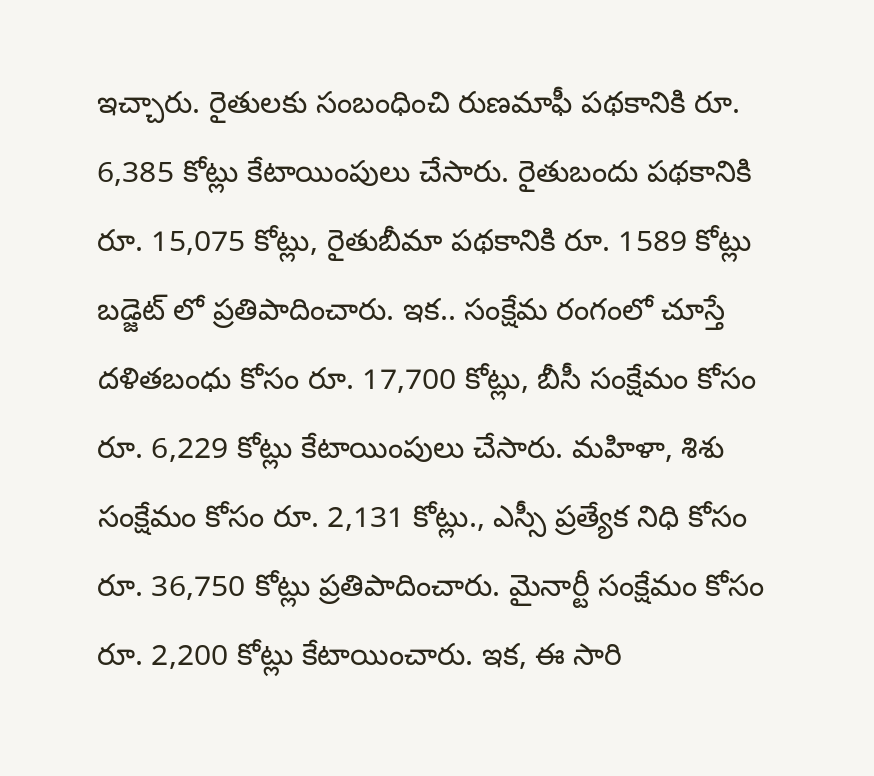ఇచ్చారు. రైతులకు సంబంధించి రుణ‌మాఫీ ప‌థ‌కానికి రూ. 6,385 కోట్లు కేటాయింపులు చేసారు. రైతుబందు ప‌థ‌కానికి రూ. 15,075 కోట్లు, రైతుబీమా ప‌థ‌కానికి రూ. 1589 కోట్లు బడ్జెట్ లో ప్రతిపాదించారు. ఇక.. సంక్షేమ రంగంలో చూస్తే ద‌ళిత‌బంధు కోసం రూ. 17,700 కోట్లు, బీసీ సంక్షేమం కోసం రూ. 6,229 కోట్లు కేటాయింపులు చేసారు. మ‌హిళా, శిశు సంక్షేమం కోసం రూ. 2,131 కోట్లు., ఎస్సీ ప్ర‌త్యేక నిధి కోసం రూ. 36,750 కోట్లు ప్రతిపాదించారు. మైనార్టీ సంక్షేమం కోసం రూ. 2,200 కోట్లు కేటాయించారు. ఇక, ఈ సారి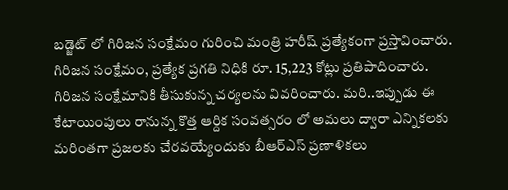బడ్జెట్ లో గిరిజన సంక్షేమం గురించి మంత్రి హరీష్ ప్రత్యేకంగా ప్రస్తావించారు. గిరిజ‌న సంక్షేమం, ప్ర‌త్యేక ప్ర‌గ‌తి నిధికి రూ. 15,223 కోట్లు ప్రతిపాదించారు. గిరిజన సంక్షేమానికి తీసుకున్న చర్యలను వివరించారు. మరి..ఇప్పుడు ఈ కేటాయింపులు రానున్న కొత్త ఆర్దిక సంవత్సరం లో అమలు ద్వారా ఎన్నికలకు మరింతగా ప్రజలకు చేరవయ్యేందుకు బీఆర్ఎస్ ప్రణాళికలు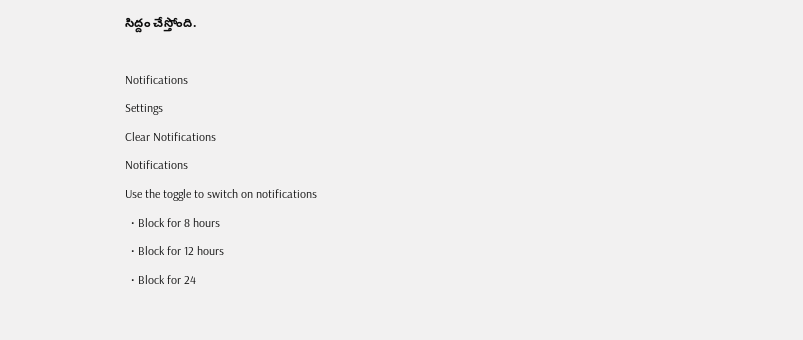సిద్దం చేస్తోంది.

Notifications
Settings
Clear Notifications
Notifications
Use the toggle to switch on notifications
  • Block for 8 hours
  • Block for 12 hours
  • Block for 24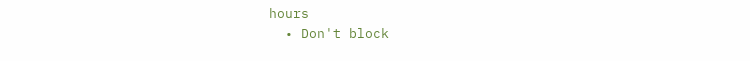hours
  • Don't block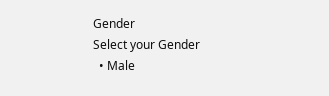Gender
Select your Gender
  • Male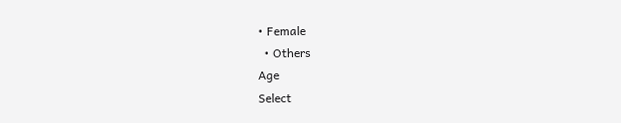• Female
  • Others
Age
Select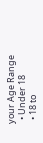your Age Range
  • Under 18
  • 18 to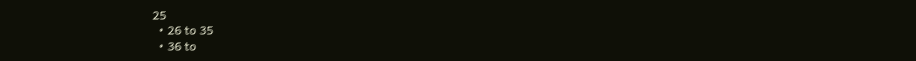25
  • 26 to 35
  • 36 to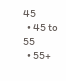45
  • 45 to 55
  • 55+